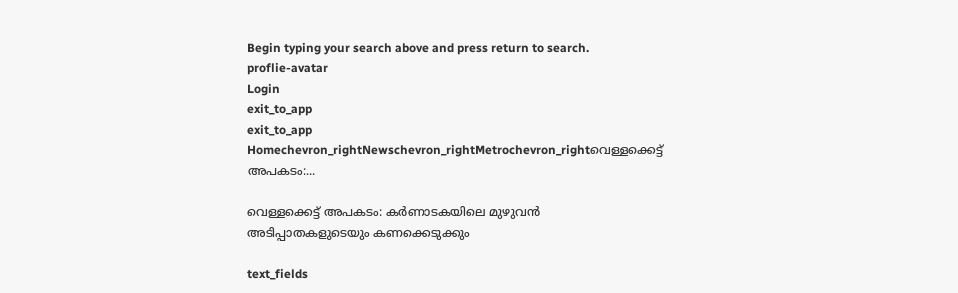Begin typing your search above and press return to search.
proflie-avatar
Login
exit_to_app
exit_to_app
Homechevron_rightNewschevron_rightMetrochevron_rightവെള്ളക്കെട്ട് അപകടം:...

വെള്ളക്കെട്ട് അപകടം: കർണാടകയിലെ മുഴുവൻ അടിപ്പാതകളുടെയും കണക്കെടുക്കും

text_fields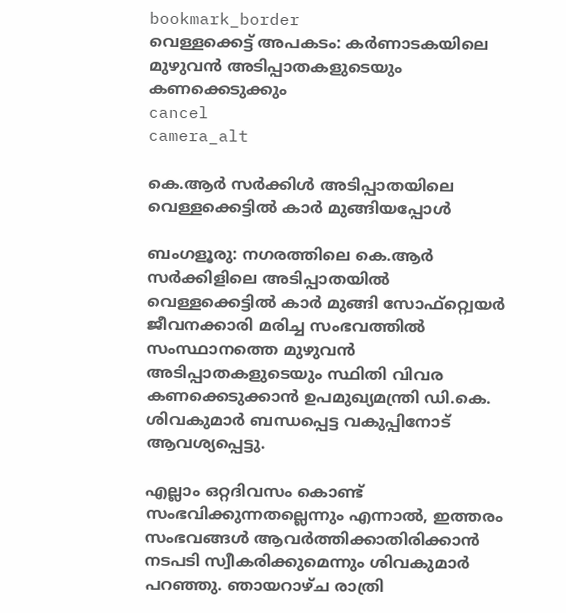bookmark_border
വെള്ളക്കെട്ട് അപകടം: കർണാടകയിലെ മുഴുവൻ അടിപ്പാതകളുടെയും കണക്കെടുക്കും
cancel
camera_alt

കെ.ആർ സർക്കിൾ അടിപ്പാതയിലെ വെള്ളക്കെട്ടിൽ കാർ മുങ്ങിയപ്പോൾ

ബംഗളൂരു: നഗരത്തിലെ കെ.ആർ സർക്കിളിലെ അടിപ്പാതയിൽ വെള്ളക്കെട്ടിൽ കാർ മുങ്ങി സോഫ്റ്റ്വെയർ ജീവനക്കാരി മരിച്ച സംഭവത്തിൽ സംസ്ഥാനത്തെ മുഴുവൻ അടിപ്പാതകളുടെയും സ്ഥിതി വിവര കണക്കെടുക്കാൻ ഉപമുഖ്യമന്ത്രി ഡി.കെ. ശിവകുമാർ ബന്ധപ്പെട്ട വകുപ്പിനോട് ആവശ്യപ്പെട്ടു.

എല്ലാം ഒറ്റദിവസം കൊണ്ട് സംഭവിക്കുന്നതല്ലെന്നും എന്നാൽ, ഇത്തരം സംഭവങ്ങൾ ആവർത്തിക്കാതിരിക്കാൻ നടപടി സ്വീകരിക്കുമെന്നും ശിവകുമാർ പറഞ്ഞു. ഞായറാഴ്ച രാത്രി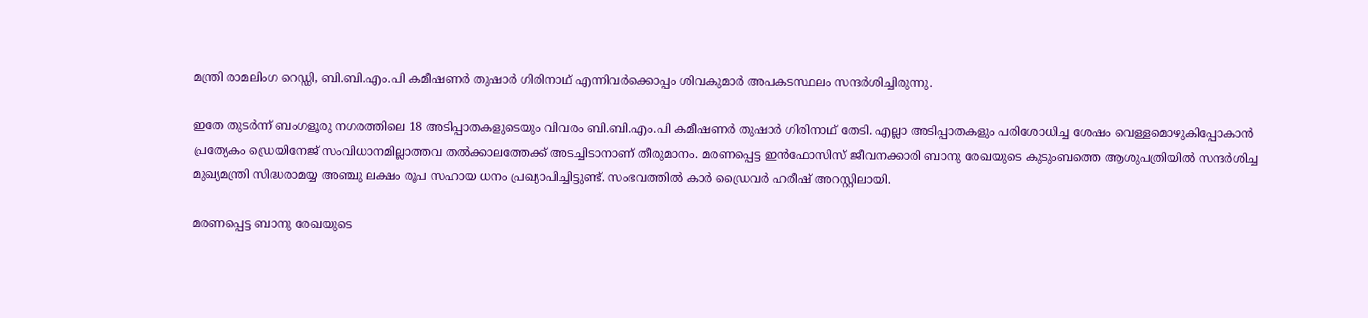മന്ത്രി രാമലിംഗ റെഡ്ഡി, ബി.ബി.എം.പി കമീഷണർ തുഷാർ ഗിരിനാഥ് എന്നിവർക്കൊപ്പം ശിവകുമാർ അപകടസ്ഥലം സന്ദർശിച്ചിരുന്നു.

ഇതേ തുടർന്ന് ബംഗളൂരു നഗരത്തിലെ 18 അടിപ്പാതകളുടെയും വിവരം ബി.ബി.എം.പി കമീഷണർ തുഷാർ ഗിരിനാഥ് തേടി. എല്ലാ അടിപ്പാതകളും പരിശോധിച്ച ശേഷം വെള്ളമൊഴുകിപ്പോകാൻ പ്രത്യേകം ഡ്രെയിനേജ് സംവിധാനമില്ലാത്തവ തൽക്കാലത്തേക്ക് അടച്ചിടാനാണ് തീരുമാനം. മരണപ്പെട്ട ഇൻഫോസിസ് ജീവനക്കാരി ബാനു രേഖയുടെ കുടുംബത്തെ ആശുപത്രിയിൽ സന്ദർശിച്ച മുഖ്യമന്ത്രി സിദ്ധരാമയ്യ അഞ്ചു ലക്ഷം രൂപ സഹായ ധനം പ്രഖ്യാപിച്ചിട്ടുണ്ട്. സംഭവത്തിൽ കാർ ഡ്രൈവർ ഹരീഷ് അറസ്റ്റിലായി.

മരണപ്പെട്ട ബാനു രേഖയുടെ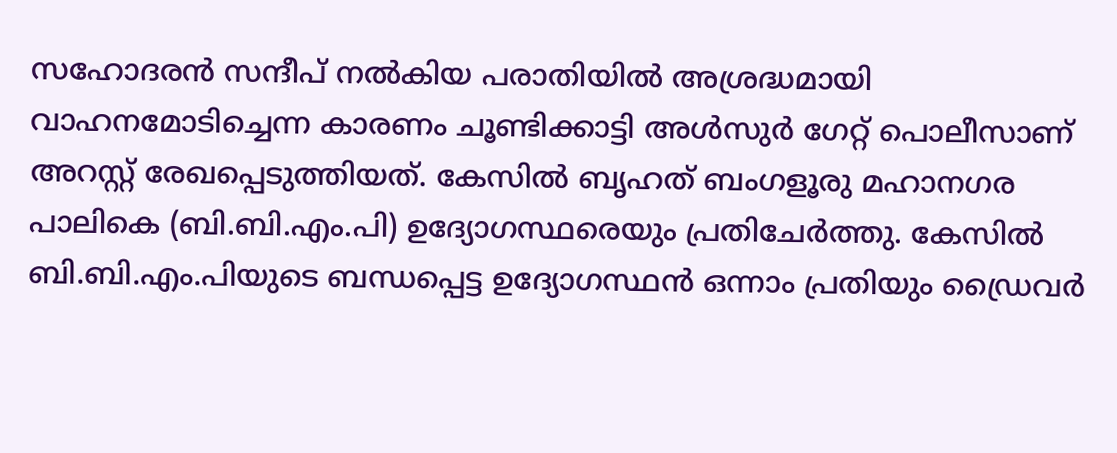സഹോദരൻ സന്ദീപ് നൽകിയ പരാതിയിൽ അശ്രദ്ധമായി വാഹനമോടിച്ചെന്ന കാരണം ചൂണ്ടിക്കാട്ടി അൾസുർ ഗേറ്റ് പൊലീസാണ് അറസ്റ്റ് രേഖപ്പെടുത്തിയത്. കേസിൽ ബൃഹത് ബംഗളൂരു മഹാനഗര പാലികെ (ബി.ബി.എം.പി) ഉദ്യോഗസ്ഥരെയും പ്രതിചേർത്തു. കേസിൽ ബി.ബി.എം.പിയുടെ ബന്ധപ്പെട്ട ഉദ്യോഗസ്ഥൻ ഒന്നാം പ്രതിയും ഡ്രൈവർ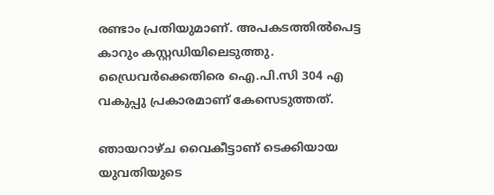രണ്ടാം പ്രതിയുമാണ്. അപകടത്തിൽപെട്ട കാറും കസ്റ്റഡിയിലെടുത്തു. ഡ്രൈവർക്കെതിരെ ഐ.പി.സി 304 എ വകുപ്പു പ്രകാരമാണ് കേസെടുത്തത്.

ഞായറാഴ്ച വൈകീട്ടാണ് ടെക്കിയായ യുവതിയുടെ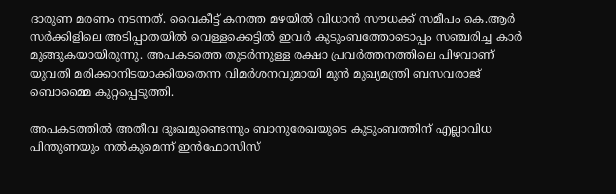ദാരുണ മരണം നടന്നത്. വൈകീട്ട് കനത്ത മഴയിൽ വിധാൻ സൗധക്ക് സമീപം കെ.ആർ സർക്കിളിലെ അടിപ്പാതയിൽ വെള്ളക്കെട്ടിൽ ഇവർ കുടുംബത്തോടൊപ്പം സഞ്ചരിച്ച കാർ മുങ്ങുകയായിരുന്നു. അപകടത്തെ തുടർന്നുള്ള രക്ഷാ പ്രവർത്തനത്തിലെ പിഴവാണ് യുവതി മരിക്കാനിടയാക്കിയതെന്ന വിമർശനവുമായി മുൻ മുഖ്യമന്ത്രി ബസവരാജ് ബൊമ്മൈ കുറ്റപ്പെടുത്തി.

അപകടത്തിൽ അതീവ ദുഃഖമുണ്ടെന്നും ബാനുരേഖയുടെ കുടുംബത്തിന് എല്ലാവിധ പിന്തുണയും നൽകുമെന്ന് ഇൻഫോസിസ്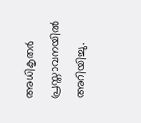അധികൃതർ പ്രസ്താവനയിൽ അറിയിച്ചു.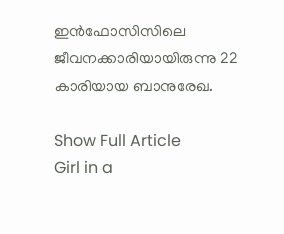ഇൻഫോസിസിലെ ജീവനക്കാരിയായിരുന്നു 22 കാരിയായ ബാനുരേഖ.

Show Full Article
Girl in a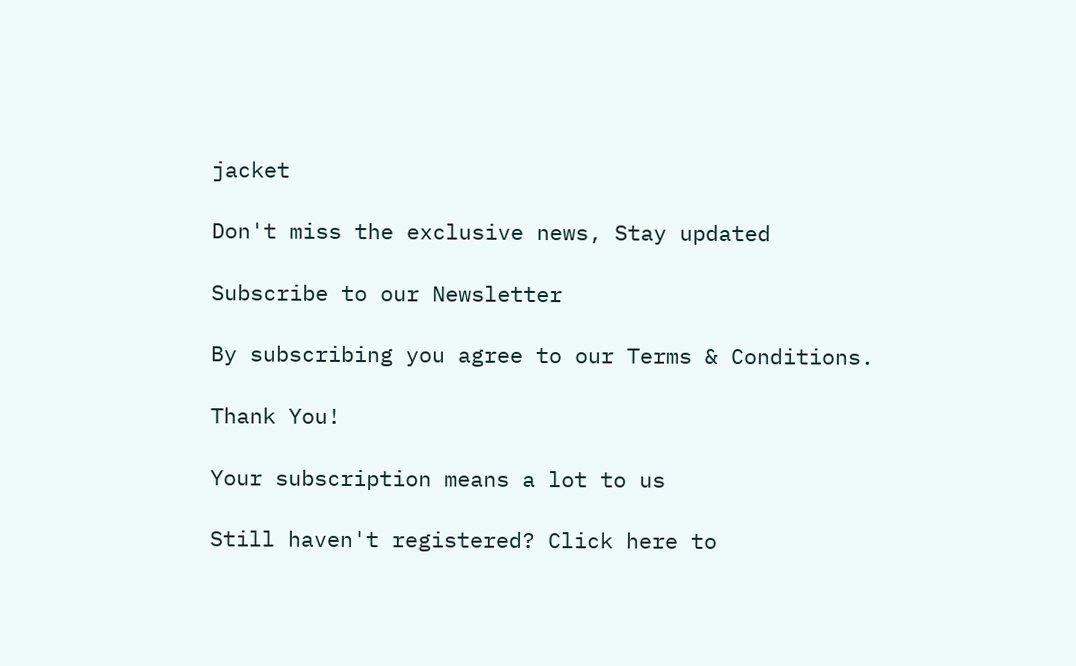jacket

Don't miss the exclusive news, Stay updated

Subscribe to our Newsletter

By subscribing you agree to our Terms & Conditions.

Thank You!

Your subscription means a lot to us

Still haven't registered? Click here to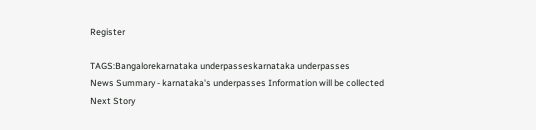Register

TAGS:Bangalorekarnataka underpasseskarnataka underpasses
News Summary - karnataka's underpasses Information will be collected
Next Story